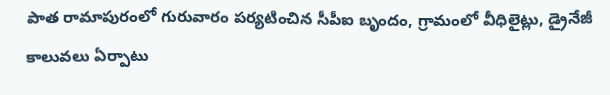పాత రామాపురంలో గురువారం పర్యటించిన సీపీఐ బృందం, గ్రామంలో వీధిలైట్లు, డ్రైనేజీ కాలువలు ఏర్పాటు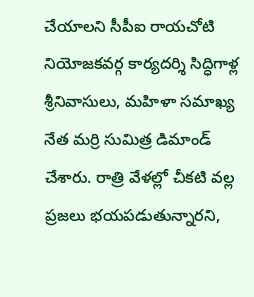చేయాలని సీపీఐ రాయచోటి నియోజకవర్గ కార్యదర్శి సిద్ధిగాళ్ల శ్రీనివాసులు, మహిళా సమాఖ్య నేత మర్రి సుమిత్ర డిమాండ్ చేశారు. రాత్రి వేళల్లో చీకటి వల్ల ప్రజలు భయపడుతున్నారని,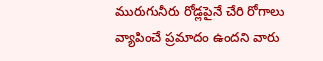మురుగునీరు రోడ్లపైనే చేరి రోగాలు వ్యాపించే ప్రమాదం ఉందని వారు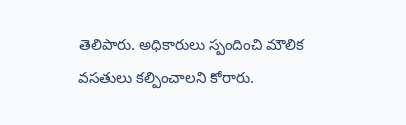తెలిపారు. అధికారులు స్పందించి మౌలిక వసతులు కల్పించాలని కోరారు.